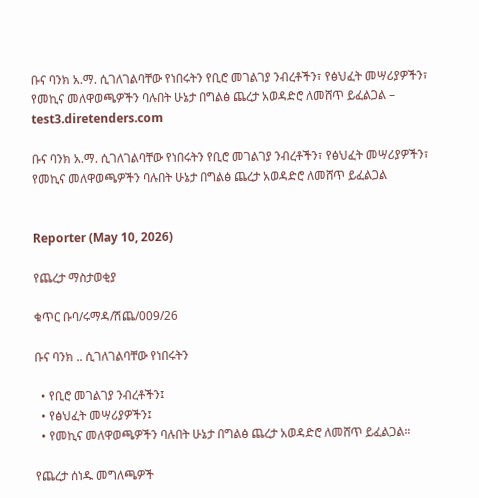ቡና ባንክ አ.ማ. ሲገለገልባቸው የነበሩትን የቢሮ መገልገያ ንብረቶችን፣ የፅህፈት መሣሪያዎችን፣ የመኪና መለዋወጫዎችን ባሉበት ሁኔታ በግልፅ ጨረታ አወዳድሮ ለመሸጥ ይፈልጋል – test3.diretenders.com

ቡና ባንክ አ.ማ. ሲገለገልባቸው የነበሩትን የቢሮ መገልገያ ንብረቶችን፣ የፅህፈት መሣሪያዎችን፣ የመኪና መለዋወጫዎችን ባሉበት ሁኔታ በግልፅ ጨረታ አወዳድሮ ለመሸጥ ይፈልጋል


Reporter (May 10, 2026)

የጨረታ ማስታወቂያ

ቁጥር ቡባ/ሩማዳ/ሽጨ/009/26

ቡና ባንክ .. ሲገለገልባቸው የነበሩትን

  • የቢሮ መገልገያ ንብረቶችን፤
  • የፅህፈት መሣሪያዎችን፤
  • የመኪና መለዋወጫዎችን ባሉበት ሁኔታ በግልፅ ጨረታ አወዳድሮ ለመሸጥ ይፈልጋል።

የጨረታ ሰነዱ መግለጫዎች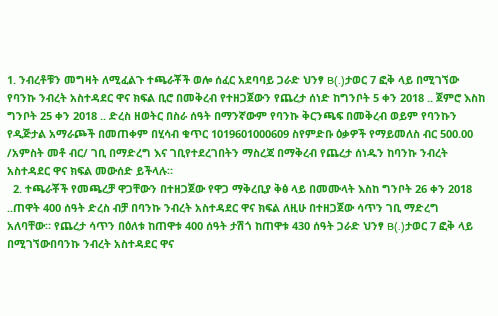1. ንብረቶቹን መግዛት ለሚፈልጉ ተጫራቾች ወሎ ሰፈር አደባባይ ጋራድ ህንፃ B(.)ታወር 7 ፎቅ ላይ በሚገኘው የባንኩ ንብረት አስተዳደር ዋና ክፍል ቢሮ በመቅረብ የተዘጋጀውን የጨረታ ሰነድ ከግንቦት 5 ቀን 2018 .. ጀምሮ እስከ ግንቦት 25 ቀን 2018 .. ድረስ ዘወትር በስራ ሰዓት በማንኛውም የባንኩ ቅርንጫፍ በመቅረብ ወይም የባንኩን የዲጅታል አማራጮች በመጠቀም በሂሳብ ቁጥር 1019601000609 ስየምድቡ ዕቃዎች የማይመለስ ብር 500.00 /አምስት መቶ ብር/ ገቢ በማድረግ እና ገቢየተደረገበትን ማስረጃ በማቅረብ የጨረታ ሰነዱን ከባንኩ ንብረት አስተዳደር ዋና ክፍል መውሰድ ይችላሉ።
  2. ተጫራቾች የመጫረቻ ዋጋቸውን በተዘጋጀው የዋጋ ማቅረቢያ ቅፅ ላይ በመሙላት እስከ ግንቦት 26 ቀን 2018 ..ጠዋት 400 ሰዓት ድረስ ብቻ በባንኩ ንብረት አስተዳደር ዋና ክፍል ለዚሁ በተዘጋጀው ሳጥን ገቢ ማድረግ አለባቸው። የጨረታ ሳጥን በዕለቱ ከጠዋቱ 400 ሰዓት ታሽጎ ከጠዋቱ 430 ሰዓት ጋራድ ህንፃ B(.)ታወር 7 ፎቅ ላይ በሚገኘውበባንኩ ንብረት አስተዳደር ዋና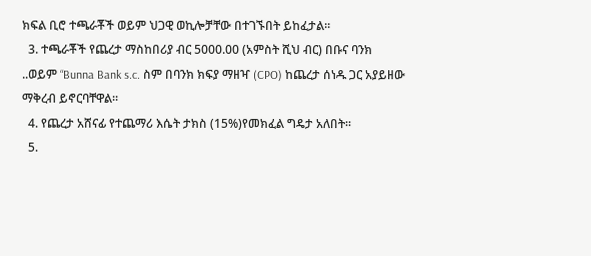ክፍል ቢሮ ተጫራቾች ወይም ህጋዊ ወኪሎቻቸው በተገኙበት ይከፈታል።
  3. ተጫራቾች የጨረታ ማስከበሪያ ብር 5000.00 (አምስት ሺህ ብር) በቡና ባንክ ..ወይም “Bunna Bank s.c. ስም በባንክ ክፍያ ማዘዣ (CPO) ከጨረታ ሰነዱ ጋር አያይዘው ማቅረብ ይኖርባቸዋል።
  4. የጨረታ አሸናፊ የተጨማሪ እሴት ታክስ (15%)የመክፈል ግዴታ አለበት።
  5.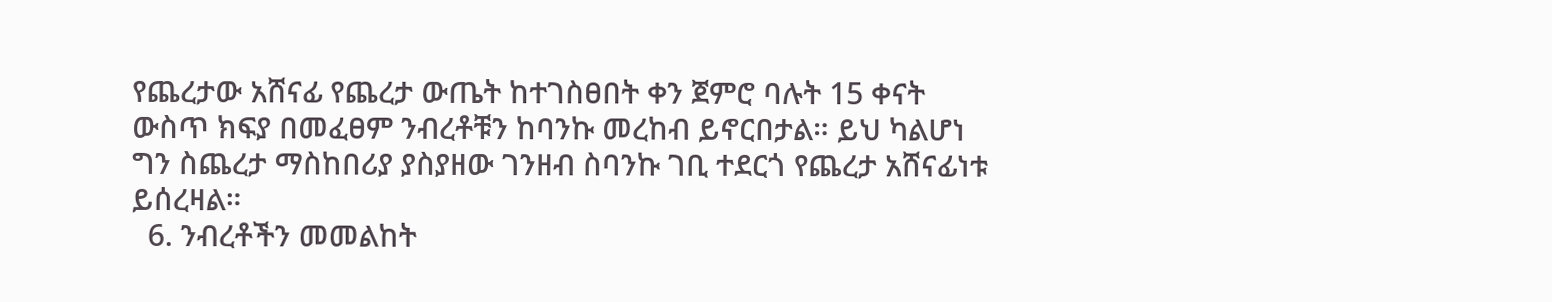የጨረታው አሸናፊ የጨረታ ውጤት ከተገስፀበት ቀን ጀምሮ ባሉት 15 ቀናት ውስጥ ክፍያ በመፈፀም ንብረቶቹን ከባንኩ መረከብ ይኖርበታል። ይህ ካልሆነ ግን ስጨረታ ማስከበሪያ ያስያዘው ገንዘብ ስባንኩ ገቢ ተደርጎ የጨረታ አሸናፊነቱ ይሰረዛል።
  6. ንብረቶችን መመልከት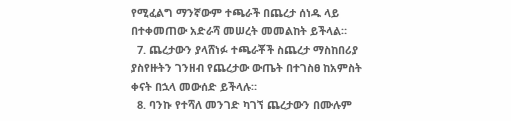የሚፈልግ ማንኛውም ተጫራች በጨረታ ሰነዱ ላይ በተቀመጠው አድራሻ መሠረት መመልከት ይችላል።
  7. ጨረታውን ያላሸነፉ ተጫራቾች ስጨረታ ማስከበሪያ ያስየዙትን ገንዘብ የጨረታው ውጤት በተገስፀ ከአምስት ቀናት በኋላ መውሰድ ይችላሉ።
  8. ባንኩ የተሻለ መንገድ ካገኘ ጨረታውን በሙሉም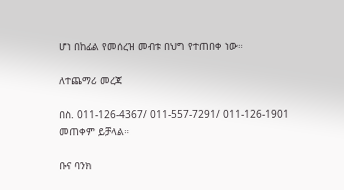ሆነ በከፊል የመሰረዝ መብቱ በህግ የተጠበቀ ነው።

ለተጨማሪ መረጃ

በስ. 011-126-4367/ 011-557-7291/ 011-126-1901 መጠቀም ይቻላል።

ቡና ባንክ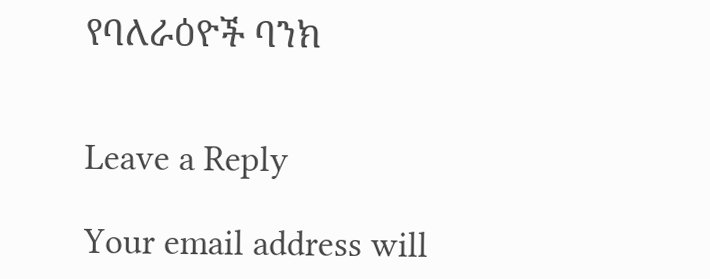የባለራዕዮች ባንክ


Leave a Reply

Your email address will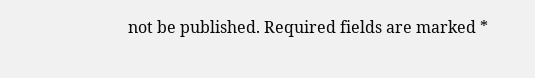not be published. Required fields are marked *